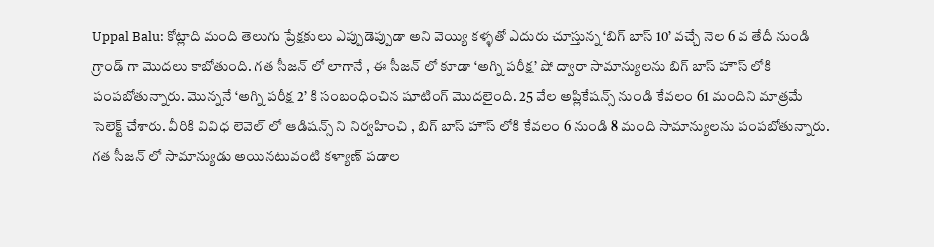Uppal Balu: కోట్లాది మంది తెలుగు ప్రేక్షకులు ఎప్పుడెప్పుడా అని వెయ్యి కళ్ళతో ఎదురు చూస్తున్న ‘బిగ్ బాస్ 10’ వచ్చే నెల 6 వ తేదీ నుండి గ్రాండ్ గా మొదలు కాబోతుంది. గత సీజన్ లో లాగానే , ఈ సీజన్ లో కూడా ‘అగ్ని పరీక్ష’ షో ద్వారా సామాన్యులను బిగ్ బాస్ హౌస్ లోకి పంపబోతున్నారు. మొన్ననే ‘అగ్ని పరీక్ష 2’ కి సంబంధించిన షూటింగ్ మొదలైంది. 25 వేల అప్లికేషన్స్ నుండి కేవలం 61 మందిని మాత్రమే సెలెక్ట్ చేశారు. వీరికి వివిధ లెవెల్ లో ఆడిషన్స్ ని నిర్వహించి , బిగ్ బాస్ హౌస్ లోకి కేవలం 6 నుండి 8 మంది సామాన్యులను పంపబోతున్నారు. గత సీజన్ లో సామాన్యుడు అయినటువంటి కళ్యాణ్ పడాల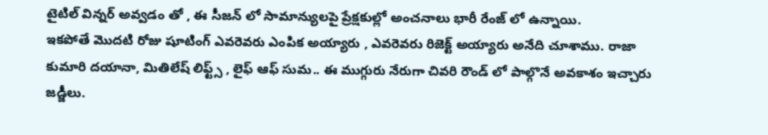టైటిల్ విన్నర్ అవ్వడం తో , ఈ సీజన్ లో సామాన్యులపై ప్రేక్షకుల్లో అంచనాలు భారీ రేంజ్ లో ఉన్నాయి.
ఇకపోతే మొదటి రోజు షూటింగ్ ఎవరెవరు ఎంపిక అయ్యారు , ఎవరెవరు రిజెక్ట్ అయ్యారు అనేది చూశాము. రాజా కుమారి దయానా, మితిలేష్ లిఫ్ట్స్ , లైఫ్ ఆఫ్ సుమ.. ఈ ముగ్గురు నేరుగా చివరి రౌండ్ లో పాల్గొనే అవకాశం ఇచ్చారు జడ్జీలు.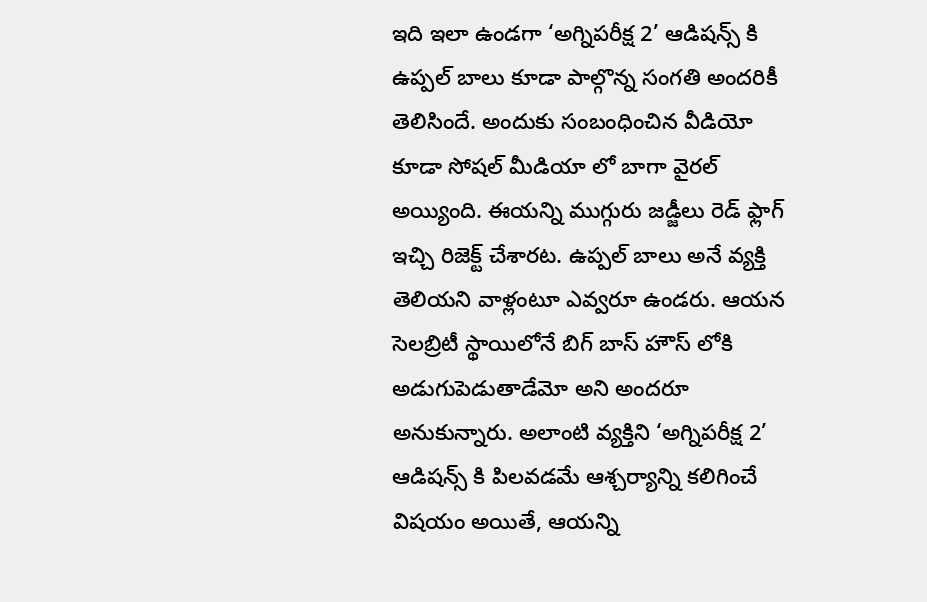ఇది ఇలా ఉండగా ‘అగ్నిపరీక్ష 2’ ఆడిషన్స్ కి ఉప్పల్ బాలు కూడా పాల్గొన్న సంగతి అందరికీ తెలిసిందే. అందుకు సంబంధించిన వీడియో కూడా సోషల్ మీడియా లో బాగా వైరల్ అయ్యింది. ఈయన్ని ముగ్గురు జడ్జీలు రెడ్ ఫ్లాగ్ ఇచ్చి రిజెక్ట్ చేశారట. ఉప్పల్ బాలు అనే వ్యక్తి తెలియని వాళ్లంటూ ఎవ్వరూ ఉండరు. ఆయన సెలబ్రిటీ స్థాయిలోనే బిగ్ బాస్ హౌస్ లోకి అడుగుపెడుతాడేమో అని అందరూ అనుకున్నారు. అలాంటి వ్యక్తిని ‘అగ్నిపరీక్ష 2’ ఆడిషన్స్ కి పిలవడమే ఆశ్చర్యాన్ని కలిగించే విషయం అయితే, ఆయన్ని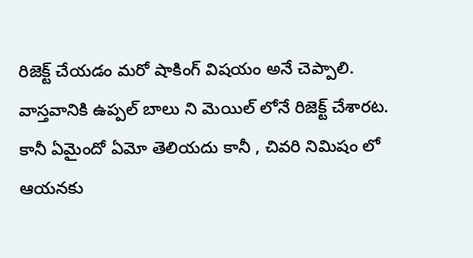రిజెక్ట్ చేయడం మరో షాకింగ్ విషయం అనే చెప్పాలి.
వాస్తవానికి ఉప్పల్ బాలు ని మెయిల్ లోనే రిజెక్ట్ చేశారట. కానీ ఏమైందో ఏమో తెలియదు కానీ , చివరి నిమిషం లో ఆయనకు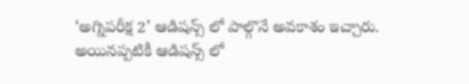‘అగ్నిపరీక్ష 2’ ఆడిషన్స్ లో పాల్గొనే అవకాశం ఇచ్చారు. అయినప్పటికీ ఆడిషన్స్ లో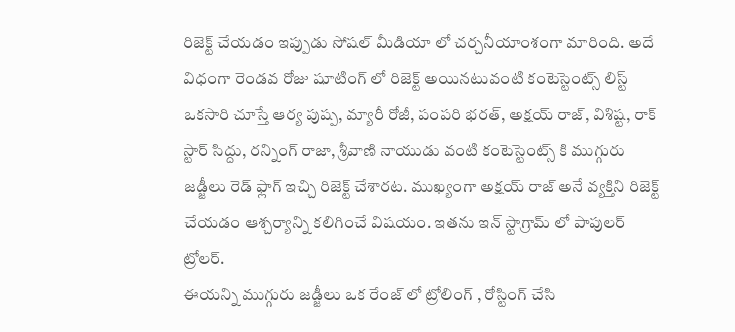రిజెక్ట్ చేయడం ఇప్పుడు సోషల్ మీడియా లో చర్చనీయాంశంగా మారింది. అదే విధంగా రెండవ రోజు షూటింగ్ లో రిజెక్ట్ అయినటువంటి కంటెస్టెంట్స్ లిస్ట్ ఒకసారి చూస్తే ఆర్య పుష్ప, మ్యారీ రోజీ, పంపరి భరత్, అక్షయ్ రాజ్, విశిష్ట, రాక్ స్టార్ సిద్దు, రన్నింగ్ రాజా, శ్రీవాణి నాయుడు వంటి కంటెస్టెంట్స్ కి ముగ్గురు జడ్జీలు రెడ్ ఫ్లాగ్ ఇచ్చి రిజెక్ట్ చేశారట. ముఖ్యంగా అక్షయ్ రాజ్ అనే వ్యక్తిని రిజెక్ట్ చేయడం ఆశ్చర్యాన్ని కలిగించే విషయం. ఇతను ఇన్ స్టాగ్రామ్ లో పాపులర్ ట్రోలర్.
ఈయన్ని ముగ్గురు జడ్జీలు ఒక రేంజ్ లో ట్రోలింగ్ , రోస్టింగ్ చేసి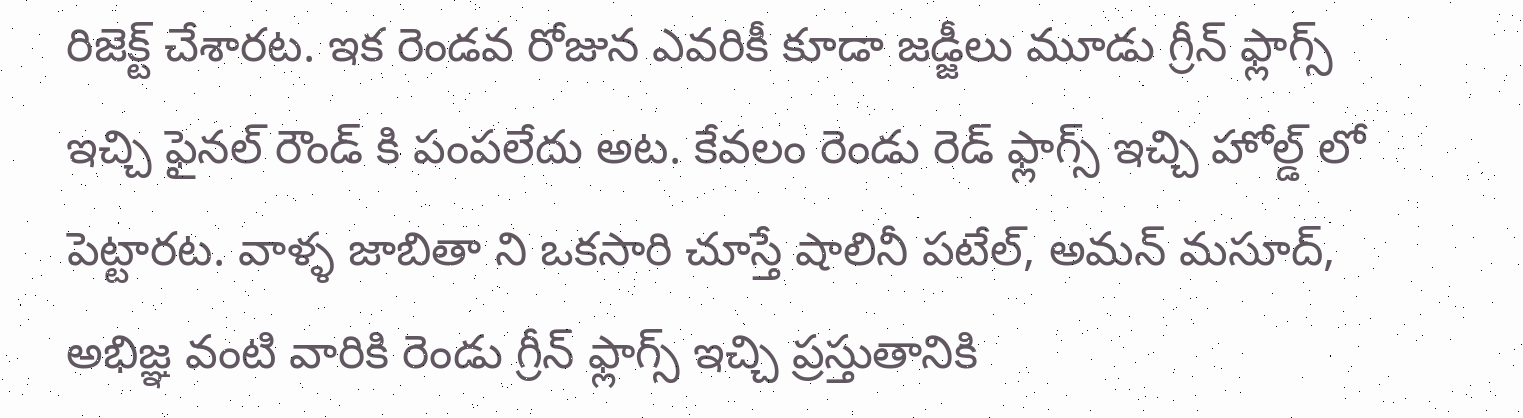రిజెక్ట్ చేశారట. ఇక రెండవ రోజున ఎవరికీ కూడా జడ్జీలు మూడు గ్రీన్ ఫ్లాగ్స్ ఇచ్చి ఫైనల్ రౌండ్ కి పంపలేదు అట. కేవలం రెండు రెడ్ ఫ్లాగ్స్ ఇచ్చి హోల్డ్ లో పెట్టారట. వాళ్ళ జాబితా ని ఒకసారి చూస్తే షాలినీ పటేల్, అమన్ మసూద్, అభిజ్ఞ వంటి వారికి రెండు గ్రీన్ ఫ్లాగ్స్ ఇచ్చి ప్రస్తుతానికి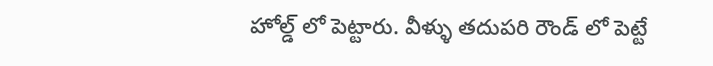హోల్డ్ లో పెట్టారు. వీళ్ళు తదుపరి రౌండ్ లో పెట్టే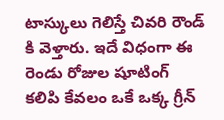టాస్కులు గెలిస్తే చివరి రౌండ్ కి వెళ్తారు. ఇదే విధంగా ఈ రెండు రోజుల షూటింగ్ కలిపి కేవలం ఒకే ఒక్క గ్రీన్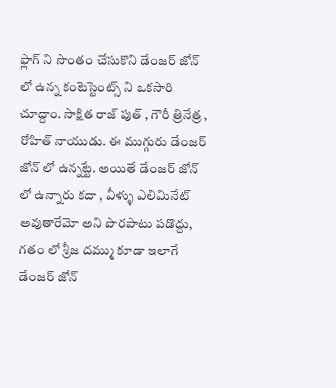ఫ్లాగ్ ని సొంతం చేసుకొని డేంజర్ జోన్ లో ఉన్న కంటెస్టెంట్స్ ని ఒకసారి చూద్దాం. సాక్షిత రాజ్ పుత్ , గౌరీ త్రినేత్ర , రోహిత్ నాయుడు. ఈ ముగ్గురు డేంజర్ జోన్ లో ఉన్నట్టే. అయితే డేంజర్ జోన్ లో ఉన్నారు కదా , వీళ్ళు ఎలిమినేట్ అవుతారేమో అని పొరపాటు పడొద్దు, గతం లో శ్రీజ దమ్ము కూడా ఇలాగే డేంజర్ జోన్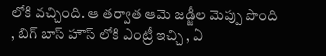లోకి వచ్చింది. ఆ తర్వాత ఆమె జడ్జీల మెప్పు పొంది , బిగ్ బాస్ హౌస్ లోకి ఎంట్రీ ఇచ్చి , ఏ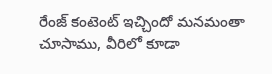రేంజ్ కంటెంట్ ఇచ్చిందో మనమంతా చూసాము, వీరిలో కూడా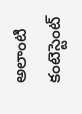అలాంటి కంటెస్టెంట్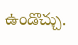ఉండొచ్చు.